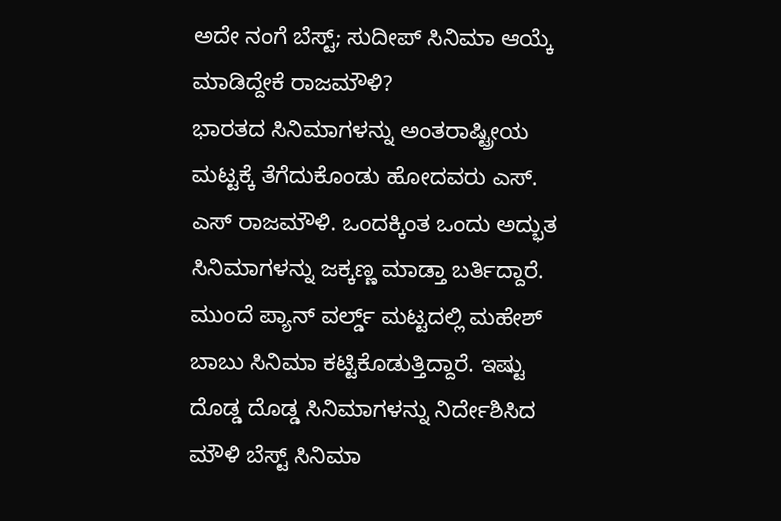ಅದೇ ನಂಗೆ ಬೆಸ್ಟ್; ಸುದೀಪ್ ಸಿನಿಮಾ ಆಯ್ಕೆ ಮಾಡಿದ್ದೇಕೆ ರಾಜಮೌಳಿ?
ಭಾರತದ ಸಿನಿಮಾಗಳನ್ನು ಅಂತರಾಷ್ಟ್ರೀಯ ಮಟ್ಟಕ್ಕೆ ತೆಗೆದುಕೊಂಡು ಹೋದವರು ಎಸ್. ಎಸ್ ರಾಜಮೌಳಿ. ಒಂದಕ್ಕಿಂತ ಒಂದು ಅದ್ಭುತ ಸಿನಿಮಾಗಳನ್ನು ಜಕ್ಕಣ್ಣ ಮಾಡ್ತಾ ಬರ್ತಿದ್ದಾರೆ. ಮುಂದೆ ಪ್ಯಾನ್ ವರ್ಲ್ಡ್ ಮಟ್ಟದಲ್ಲಿ ಮಹೇಶ್ ಬಾಬು ಸಿನಿಮಾ ಕಟ್ಟಿಕೊಡುತ್ತಿದ್ದಾರೆ. ಇಷ್ಟು ದೊಡ್ಡ ದೊಡ್ಡ ಸಿನಿಮಾಗಳನ್ನು ನಿರ್ದೇಶಿಸಿದ ಮೌಳಿ ಬೆಸ್ಟ್ ಸಿನಿಮಾ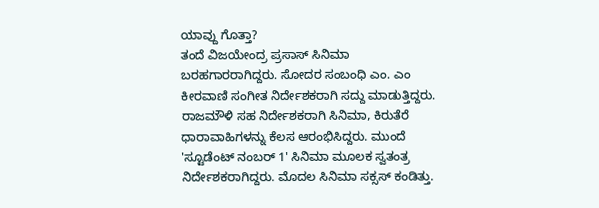ಯಾವ್ದು ಗೊತ್ತಾ?
ತಂದೆ ವಿಜಯೇಂದ್ರ ಪ್ರಸಾಸ್ ಸಿನಿಮಾ ಬರಹಗಾರರಾಗಿದ್ದರು. ಸೋದರ ಸಂಬಂಧಿ ಎಂ. ಎಂ ಕೀರವಾಣಿ ಸಂಗೀತ ನಿರ್ದೇಶಕರಾಗಿ ಸದ್ದು ಮಾಡುತ್ತಿದ್ದರು. ರಾಜಮೌಳಿ ಸಹ ನಿರ್ದೇಶಕರಾಗಿ ಸಿನಿಮಾ, ಕಿರುತೆರೆ ಧಾರಾವಾಹಿಗಳನ್ನು ಕೆಲಸ ಆರಂಭಿಸಿದ್ದರು. ಮುಂದೆ 'ಸ್ಟೂಡೆಂಟ್ ನಂಬರ್ 1' ಸಿನಿಮಾ ಮೂಲಕ ಸ್ವತಂತ್ರ ನಿರ್ದೇಶಕರಾಗಿದ್ದರು. ಮೊದಲ ಸಿನಿಮಾ ಸಕ್ಸಸ್ ಕಂಡಿತ್ತು.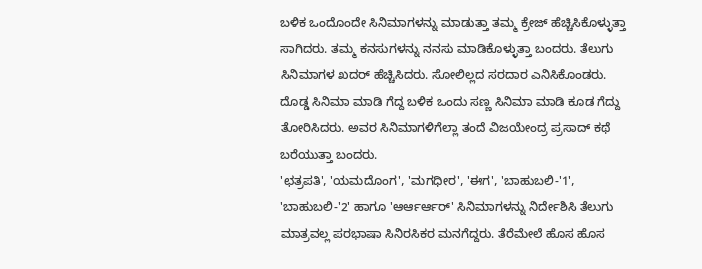ಬಳಿಕ ಒಂದೊಂದೇ ಸಿನಿಮಾಗಳನ್ನು ಮಾಡುತ್ತಾ ತಮ್ಮ ಕ್ರೇಜ್ ಹೆಚ್ಚಿಸಿಕೊಳ್ಳುತ್ತಾ ಸಾಗಿದರು. ತಮ್ಮ ಕನಸುಗಳನ್ನು ನನಸು ಮಾಡಿಕೊಳ್ಳುತ್ತಾ ಬಂದರು. ತೆಲುಗು ಸಿನಿಮಾಗಳ ಖದರ್ ಹೆಚ್ಚಿಸಿದರು. ಸೋಲಿಲ್ಲದ ಸರದಾರ ಎನಿಸಿಕೊಂಡರು. ದೊಡ್ಡ ಸಿನಿಮಾ ಮಾಡಿ ಗೆದ್ದ ಬಳಿಕ ಒಂದು ಸಣ್ಣ ಸಿನಿಮಾ ಮಾಡಿ ಕೂಡ ಗೆದ್ದು ತೋರಿಸಿದರು. ಅವರ ಸಿನಿಮಾಗಳಿಗೆಲ್ಲಾ ತಂದೆ ವಿಜಯೇಂದ್ರ ಪ್ರಸಾದ್ ಕಥೆ ಬರೆಯುತ್ತಾ ಬಂದರು.
'ಛತ್ರಪತಿ', 'ಯಮದೊಂಗ', 'ಮಗಧೀರ', 'ಈಗ', 'ಬಾಹುಬಲಿ-'1', 'ಬಾಹುಬಲಿ-'2' ಹಾಗೂ 'ಆರ್ಆರ್ಆರ್' ಸಿನಿಮಾಗಳನ್ನು ನಿರ್ದೇಶಿಸಿ ತೆಲುಗು ಮಾತ್ರವಲ್ಲ ಪರಭಾಷಾ ಸಿನಿರಸಿಕರ ಮನಗೆದ್ದರು. ತೆರೆಮೇಲೆ ಹೊಸ ಹೊಸ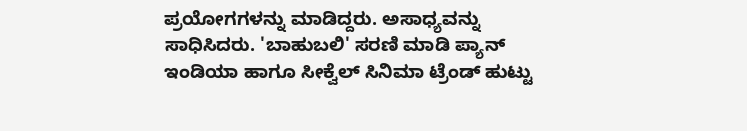ಪ್ರಯೋಗಗಳನ್ನು ಮಾಡಿದ್ದರು. ಅಸಾಧ್ಯವನ್ನು ಸಾಧಿಸಿದರು. 'ಬಾಹುಬಲಿ' ಸರಣಿ ಮಾಡಿ ಪ್ಯಾನ್ ಇಂಡಿಯಾ ಹಾಗೂ ಸೀಕ್ವೆಲ್ ಸಿನಿಮಾ ಟ್ರೆಂಡ್ ಹುಟ್ಟು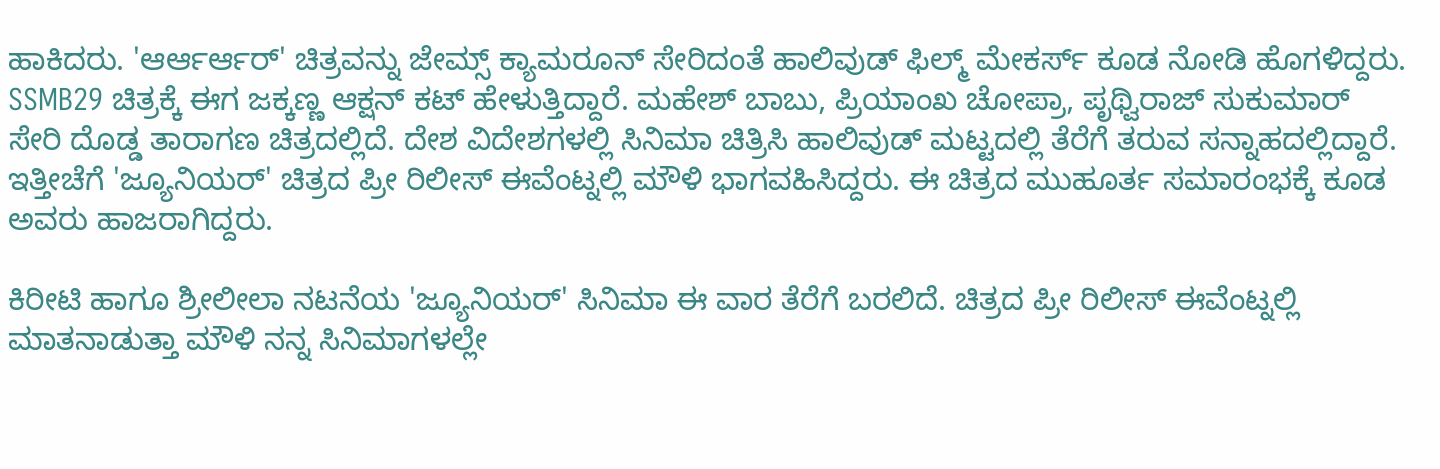ಹಾಕಿದರು. 'ಆರ್ಆರ್ಆರ್' ಚಿತ್ರವನ್ನು ಜೇಮ್ಸ್ ಕ್ಯಾಮರೂನ್ ಸೇರಿದಂತೆ ಹಾಲಿವುಡ್ ಫಿಲ್ಮ್ ಮೇಕರ್ಸ್ ಕೂಡ ನೋಡಿ ಹೊಗಳಿದ್ದರು.
SSMB29 ಚಿತ್ರಕ್ಕೆ ಈಗ ಜಕ್ಕಣ್ಣ ಆಕ್ಷನ್ ಕಟ್ ಹೇಳುತ್ತಿದ್ದಾರೆ. ಮಹೇಶ್ ಬಾಬು, ಪ್ರಿಯಾಂಖ ಚೋಪ್ರಾ, ಪೃಥ್ವಿರಾಜ್ ಸುಕುಮಾರ್ ಸೇರಿ ದೊಡ್ಡ ತಾರಾಗಣ ಚಿತ್ರದಲ್ಲಿದೆ. ದೇಶ ವಿದೇಶಗಳಲ್ಲಿ ಸಿನಿಮಾ ಚಿತ್ರಿಸಿ ಹಾಲಿವುಡ್ ಮಟ್ಟದಲ್ಲಿ ತೆರೆಗೆ ತರುವ ಸನ್ನಾಹದಲ್ಲಿದ್ದಾರೆ. ಇತ್ತೀಚೆಗೆ 'ಜ್ಯೂನಿಯರ್' ಚಿತ್ರದ ಪ್ರೀ ರಿಲೀಸ್ ಈವೆಂಟ್ನಲ್ಲಿ ಮೌಳಿ ಭಾಗವಹಿಸಿದ್ದರು. ಈ ಚಿತ್ರದ ಮುಹೂರ್ತ ಸಮಾರಂಭಕ್ಕೆ ಕೂಡ ಅವರು ಹಾಜರಾಗಿದ್ದರು.

ಕಿರೀಟಿ ಹಾಗೂ ಶ್ರೀಲೀಲಾ ನಟನೆಯ 'ಜ್ಯೂನಿಯರ್' ಸಿನಿಮಾ ಈ ವಾರ ತೆರೆಗೆ ಬರಲಿದೆ. ಚಿತ್ರದ ಪ್ರೀ ರಿಲೀಸ್ ಈವೆಂಟ್ನಲ್ಲಿ ಮಾತನಾಡುತ್ತಾ ಮೌಳಿ ನನ್ನ ಸಿನಿಮಾಗಳಲ್ಲೇ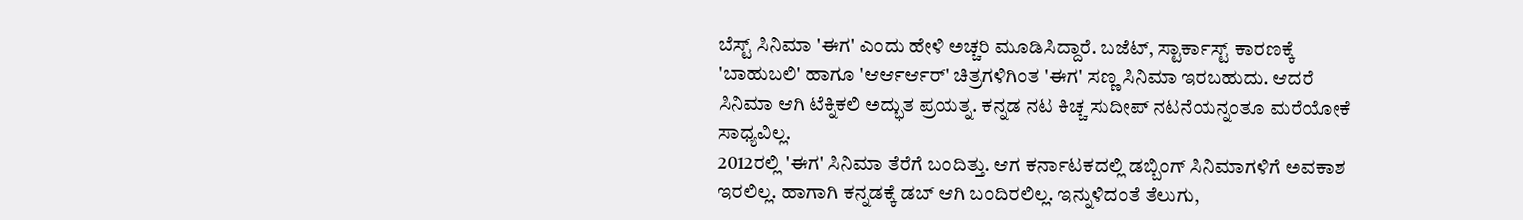ಬೆಸ್ಟ್ ಸಿನಿಮಾ 'ಈಗ' ಎಂದು ಹೇಳಿ ಅಚ್ಚರಿ ಮೂಡಿಸಿದ್ದಾರೆ. ಬಜೆಟ್, ಸ್ಟಾರ್ಕಾಸ್ಟ್ ಕಾರಣಕ್ಕೆ 'ಬಾಹುಬಲಿ' ಹಾಗೂ 'ಆರ್ಆರ್ಆರ್' ಚಿತ್ರಗಳಿಗಿಂತ 'ಈಗ' ಸಣ್ಣ ಸಿನಿಮಾ ಇರಬಹುದು. ಆದರೆ ಸಿನಿಮಾ ಆಗಿ ಟೆಕ್ನಿಕಲಿ ಅದ್ಭುತ ಪ್ರಯತ್ನ. ಕನ್ನಡ ನಟ ಕಿಚ್ಚ ಸುದೀಪ್ ನಟನೆಯನ್ನಂತೂ ಮರೆಯೋಕೆ ಸಾಧ್ಯವಿಲ್ಲ.
2012ರಲ್ಲಿ 'ಈಗ' ಸಿನಿಮಾ ತೆರೆಗೆ ಬಂದಿತ್ತು. ಆಗ ಕರ್ನಾಟಕದಲ್ಲಿ ಡಬ್ಬಿಂಗ್ ಸಿನಿಮಾಗಳಿಗೆ ಅವಕಾಶ ಇರಲಿಲ್ಲ. ಹಾಗಾಗಿ ಕನ್ನಡಕ್ಕೆ ಡಬ್ ಆಗಿ ಬಂದಿರಲಿಲ್ಲ. ಇನ್ನುಳಿದಂತೆ ತೆಲುಗು,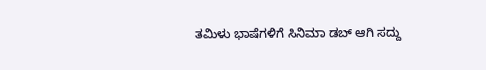ತಮಿಳು ಭಾಷೆಗಳಿಗೆ ಸಿನಿಮಾ ಡಬ್ ಆಗಿ ಸದ್ದು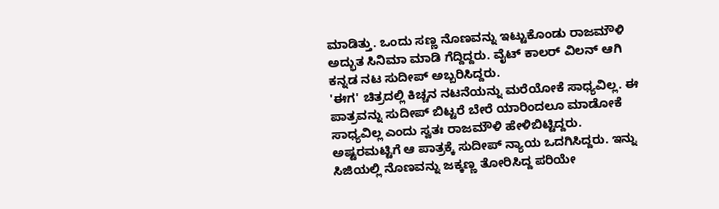ಮಾಡಿತ್ತು. ಒಂದು ಸಣ್ಣ ನೊಣವನ್ನು ಇಟ್ಟುಕೊಂಡು ರಾಜಮೌಳಿ ಅದ್ಭುತ ಸಿನಿಮಾ ಮಾಡಿ ಗೆದ್ದಿದ್ದರು. ವೈಟ್ ಕಾಲರ್ ವಿಲನ್ ಆಗಿ ಕನ್ನಡ ನಟ ಸುದೀಪ್ ಅಬ್ಬರಿಸಿದ್ದರು.
'ಈಗ' ಚಿತ್ರದಲ್ಲಿ ಕಿಚ್ಚನ ನಟನೆಯನ್ನು ಮರೆಯೋಕೆ ಸಾಧ್ಯವಿಲ್ಲ. ಈ ಪಾತ್ರವನ್ನು ಸುದೀಪ್ ಬಿಟ್ಟರೆ ಬೇರೆ ಯಾರಿಂದಲೂ ಮಾಡೋಕೆ ಸಾಧ್ಯವಿಲ್ಲ ಎಂದು ಸ್ವತಃ ರಾಜಮೌಳಿ ಹೇಳಿಬಿಟ್ಟಿದ್ದರು. ಅಷ್ಟರಮಟ್ಟಿಗೆ ಆ ಪಾತ್ರಕ್ಕೆ ಸುದೀಪ್ ನ್ಯಾಯ ಒದಗಿಸಿದ್ದರು. ಇನ್ನು ಸಿಜಿಯಲ್ಲಿ ನೊಣವನ್ನು ಜಕ್ಕಣ್ಣ ತೋರಿಸಿದ್ದ ಪರಿಯೇ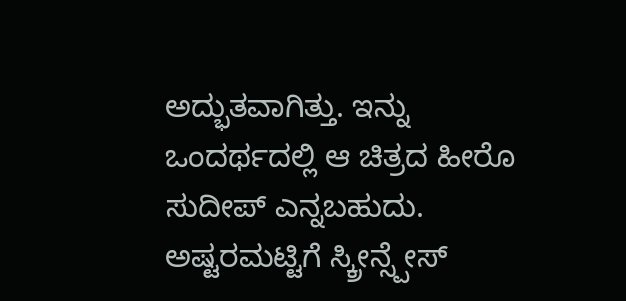ಅದ್ಭುತವಾಗಿತ್ತು. ಇನ್ನು ಒಂದರ್ಥದಲ್ಲಿ ಆ ಚಿತ್ರದ ಹೀರೊ ಸುದೀಪ್ ಎನ್ನಬಹುದು. ಅಷ್ಟರಮಟ್ಟಿಗೆ ಸ್ಕ್ರೀನ್ಸ್ಪೇಸ್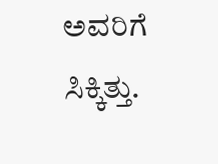ಅವರಿಗೆ ಸಿಕ್ಕಿತ್ತು.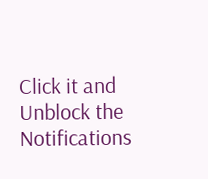Click it and Unblock the Notifications